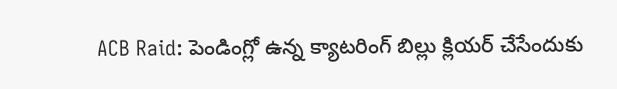ACB Raid: పెండింగ్లో ఉన్న క్యాటరింగ్ బిల్లు క్లియర్ చేసేందుకు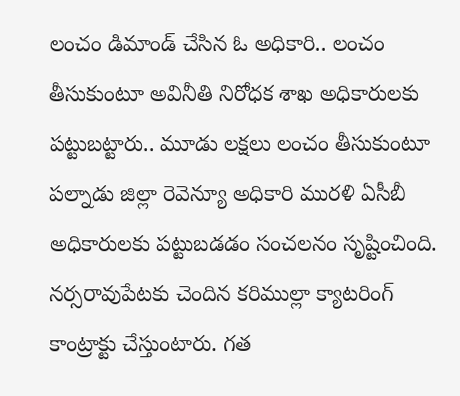లంచం డిమాండ్ చేసిన ఓ అధికారి.. లంచం తీసుకుంటూ అవినీతి నిరోధక శాఖ అధికారులకు పట్టుబట్టారు.. మూడు లక్షలు లంచం తీసుకుంటూ పల్నాడు జిల్లా రెవెన్యూ అధికారి మురళి ఏసీబీ అధికారులకు పట్టుబడడం సంచలనం సృష్టించింది. నర్సరావుపేటకు చెందిన కరిముల్లా క్యాటరింగ్ కాంట్రాక్టు చేస్తుంటారు. గత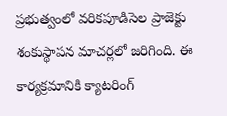ప్రభుత్వంలో వరికపూడిసెల ప్రాజెక్టు శంకుస్థాపన మాచర్లలో జరిగింది. ఈ కార్యక్రమానికి క్యాటరింగ్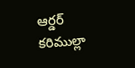ఆర్డర్ కరిముల్లా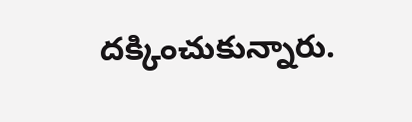దక్కించుకున్నారు.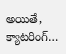అయితే, క్యాటరింగ్…